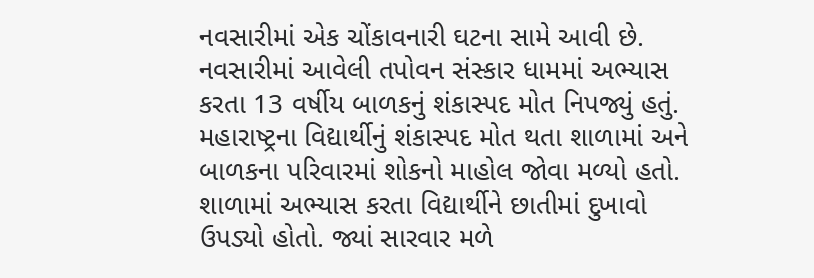નવસારીમાં એક ચોંકાવનારી ઘટના સામે આવી છે. નવસારીમાં આવેલી તપોવન સંસ્કાર ધામમાં અભ્યાસ કરતા 13 વર્ષીય બાળકનું શંકાસ્પદ મોત નિપજ્યું હતું. મહારાષ્ટ્રના વિદ્યાર્થીનું શંકાસ્પદ મોત થતા શાળામાં અને બાળકના પરિવારમાં શોકનો માહોલ જોવા મળ્યો હતો. શાળામાં અભ્યાસ કરતા વિદ્યાર્થીને છાતીમાં દુખાવો ઉપડ્યો હોતો. જ્યાં સારવાર મળે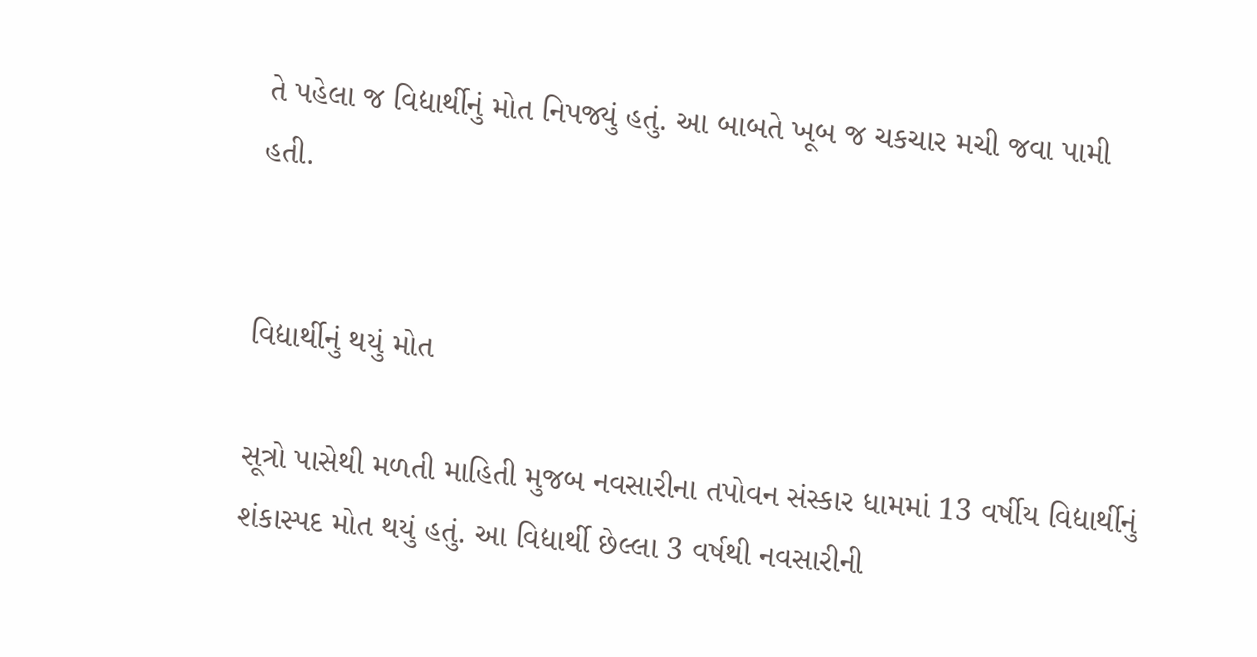તે પહેલા જ વિદ્યાર્થીનું મોત નિપજ્યું હતું. આ બાબતે ખૂબ જ ચકચાર મચી જવા પામી હતી.


વિદ્યાર્થીનું થયું મોત

સૂત્રો પાસેથી મળતી માહિતી મુજબ નવસારીના તપોવન સંસ્કાર ધામમાં 13 વર્ષીય વિદ્યાર્થીનું શંકાસ્પદ મોત થયું હતું. આ વિદ્યાર્થી છેલ્લા 3 વર્ષથી નવસારીની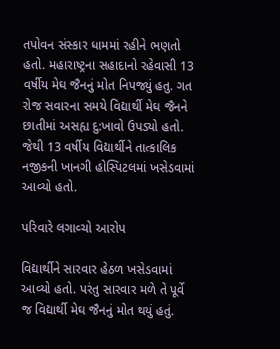તપોવન સંસ્કાર ધામમાં રહીને ભણતો હતો. મહારાષ્ટ્રના સહાદાનો રહેવાસી 13 વર્ષીય મેઘ જૈનનું મોત નિપજ્યું હતુ. ગત રોજ સવારના સમયે વિદ્યાર્થી મેઘ જૈનને છાતીમાં અસહ્ય દુ:ખાવો ઉપડ્યો હતો. જેથી 13 વર્ષીય વિદ્યાર્થીને તાત્કાલિક નજીકની ખાનગી હોસ્પિટલમાં ખસેડવામાં આવ્યો હતો.

પરિવારે લગાવ્ચો આરોપ

વિદ્યાર્થીને સારવાર હેઠળ ખસેડવામાં આવ્યો હતો. પરંતુ સારવાર મળે તે પૂર્વે જ વિદ્યાર્થી મેઘ જૈનનું મોત થયું હતું.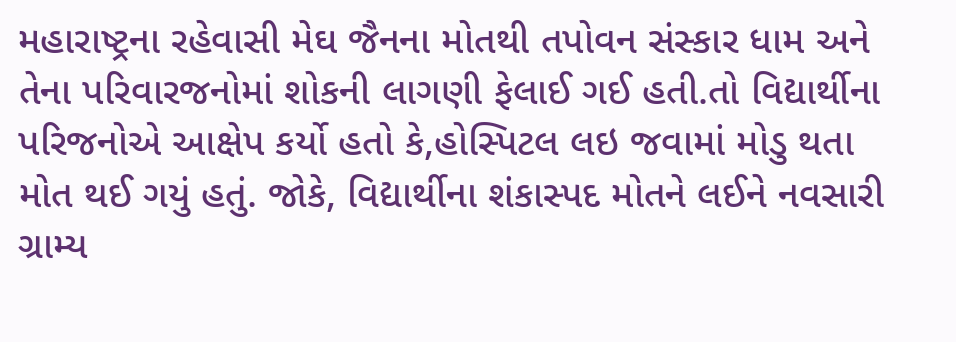મહારાષ્ટ્રના રહેવાસી મેઘ જૈનના મોતથી તપોવન સંસ્કાર ધામ અને તેના પરિવારજનોમાં શોકની લાગણી ફેલાઈ ગઈ હતી.તો વિદ્યાર્થીના પરિજનોએ આક્ષેપ કર્યો હતો કે,હોસ્પિટલ લઇ જવામાં મોડુ થતા મોત થઈ ગયું હતું. જોકે, વિદ્યાર્થીના શંકાસ્પદ મોતને લઈને નવસારી ગ્રામ્ય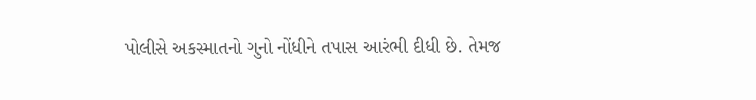પોલીસે અકસ્માતનો ગુનો નોંધીને તપાસ આરંભી દીધી છે. તેમજ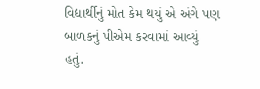વિદ્યાર્થીનું મોત કેમ થયું એ અંગે પણ બાળકનું પીએમ કરવામાં આવ્યું હતું.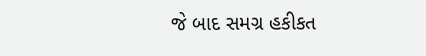જે બાદ સમગ્ર હકીકત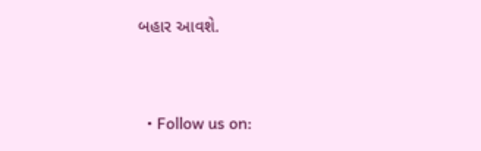બહાર આવશે.


  • Follow us on: